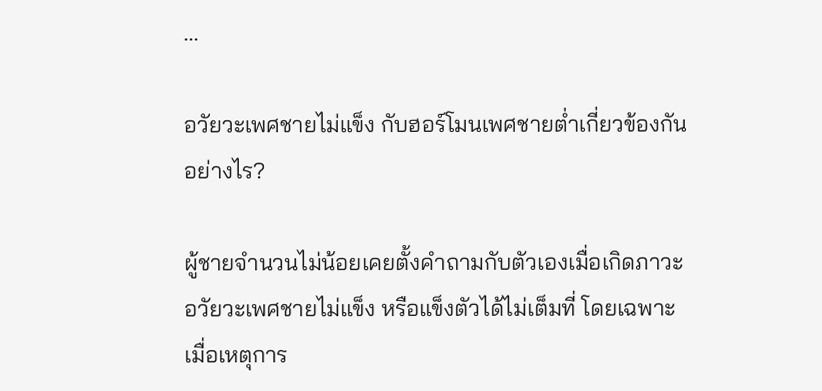...

อวัยวะเพศชายไม่แข็ง กับฮอร์โมนเพศชายต่ำเกี่ยวข้องกันอย่างไร?

ผู้ชายจำนวนไม่น้อยเคยตั้งคำถามกับตัวเองเมื่อเกิดภาวะ อวัยวะเพศชายไม่แข็ง หรือแข็งตัวได้ไม่เต็มที่ โดยเฉพาะเมื่อเหตุการ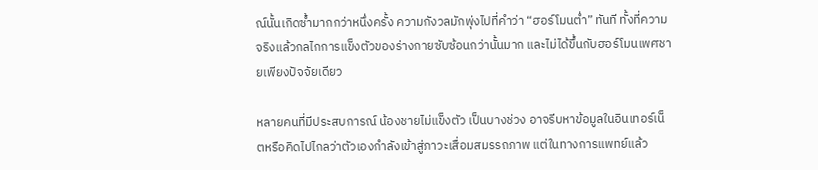ณ์นั้นเกิดซ้ำมากกว่าหนึ่งครั้ง ความกังวลมักพุ่งไปที่คำว่า “ฮอร์โมนต่ำ” ทันที ทั้งที่ความจริงแล้วกลไกการแข็งตัวของร่างกายซับซ้อนกว่านั้นมาก และไม่ได้ขึ้นกับฮอร์โมนเพศชายเพียงปัจจัยเดียว

หลายคนที่มีประสบการณ์ น้องชายไม่แข็งตัว เป็นบางช่วง อาจรีบหาข้อมูลในอินเทอร์เน็ตหรือคิดไปไกลว่าตัวเองกำลังเข้าสู่ภาวะเสื่อมสมรรถภาพ แต่ในทางการแพทย์แล้ว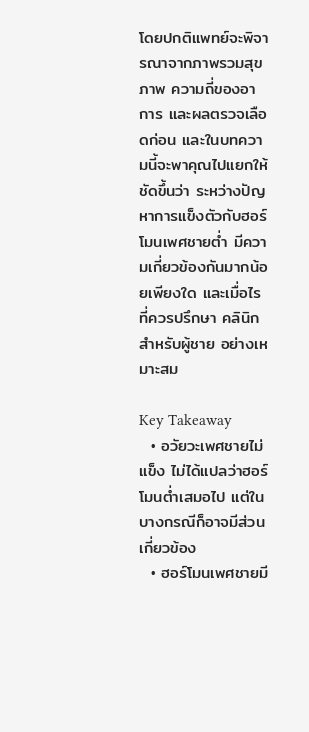โดยปกติแพทย์จะพิจารณาจากภาพรวมสุขภาพ ความถี่ของอาการ และผลตรวจเลือดก่อน และในบทความนี้จะพาคุณไปแยกให้ชัดขึ้นว่า ระหว่างปัญหาการแข็งตัวกับฮอร์โมนเพศชายต่ำ มีความเกี่ยวข้องกันมากน้อยเพียงใด และเมื่อไรที่ควรปรึกษา คลินิกสำหรับผู้ชาย อย่างเหมาะสม

Key Takeaway
  • อวัยวะเพศชายไม่แข็ง ไม่ได้แปลว่าฮอร์โมนต่ำเสมอไป แต่ในบางกรณีก็อาจมีส่วนเกี่ยวข้อง
  • ฮอร์โมนเพศชายมี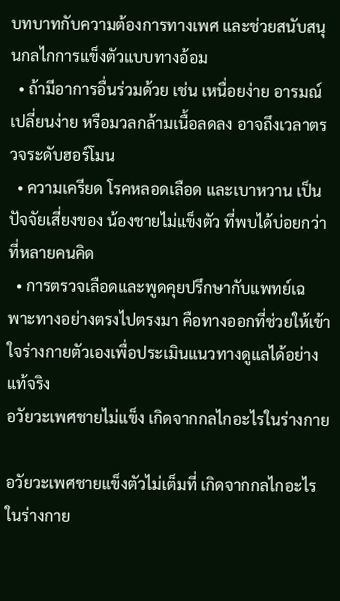บทบาทกับความต้องการทางเพศ และช่วยสนับสนุนกลไกการแข็งตัวแบบทางอ้อม
  • ถ้ามีอาการอื่นร่วมด้วย เช่น เหนื่อยง่าย อารมณ์เปลี่ยนง่าย หรือมวลกล้ามเนื้อลดลง อาจถึงเวลาตรวจระดับฮอร์โมน
  • ความเครียด โรคหลอดเลือด และเบาหวาน เป็นปัจจัยเสี่ยงของ น้องชายไม่แข็งตัว ที่พบได้บ่อยกว่าที่หลายคนคิด
  • การตรวจเลือดและพูดคุยปรึกษากับแพทย์เฉพาะทางอย่างตรงไปตรงมา คือทางออกที่ช่วยให้เข้าใจร่างกายตัวเองเพื่อประเมินแนวทางดูแลได้อย่างแท้จริง
อวัยวะเพศชายไม่แข็ง เกิดจากกลไกอะไรในร่างกาย

อวัยวะเพศชายแข็งตัวไม่เต็มที่ เกิดจากกลไกอะไรในร่างกาย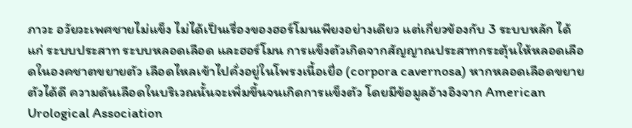ภาวะ อวัยวะเพศชายไม่แข็ง ไม่ได้เป็นเรื่องของฮอร์โมนเพียงอย่างเดียว แต่เกี่ยวข้องกับ 3 ระบบหลัก ได้แก่ ระบบประสาท ระบบหลอดเลือด และฮอร์โมน การแข็งตัวเกิดจากสัญญาณประสาทกระตุ้นให้หลอดเลือดในองคชาตขยายตัว เลือดไหลเข้าไปคั่งอยู่ในโพรงเนื้อเยื่อ (corpora cavernosa) หากหลอดเลือดขยายตัวได้ดี ความดันเลือดในบริเวณนั้นจะเพิ่มขึ้นจนเกิดการแข็งตัว โดยมีข้อมูลอ้างอิงจาก American Urological Association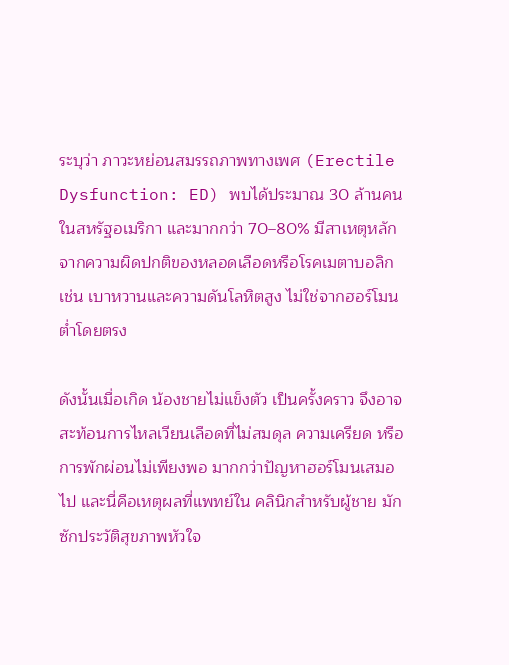ระบุว่า ภาวะหย่อนสมรรถภาพทางเพศ (Erectile Dysfunction: ED) พบได้ประมาณ 30 ล้านคนในสหรัฐอเมริกา และมากกว่า 70–80% มีสาเหตุหลักจากความผิดปกติของหลอดเลือดหรือโรคเมตาบอลิก เช่น เบาหวานและความดันโลหิตสูง ไม่ใช่จากฮอร์โมนต่ำโดยตรง

ดังนั้นเมื่อเกิด น้องชายไม่แข็งตัว เป็นครั้งคราว จึงอาจสะท้อนการไหลเวียนเลือดที่ไม่สมดุล ความเครียด หรือการพักผ่อนไม่เพียงพอ มากกว่าปัญหาฮอร์โมนเสมอไป และนี่คือเหตุผลที่แพทย์ใน คลินิกสำหรับผู้ชาย มักซักประวัติสุขภาพหัวใจ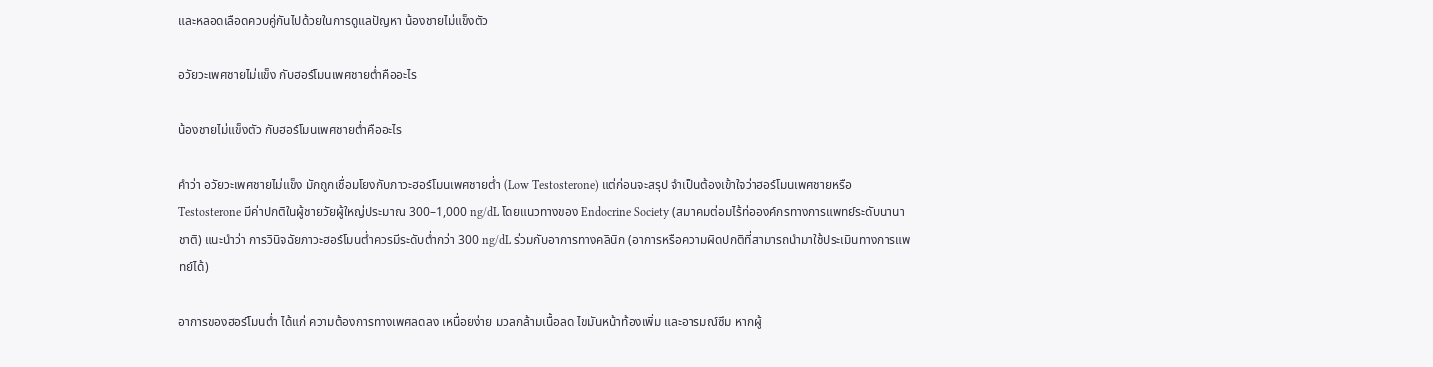และหลอดเลือดควบคู่กันไปด้วยในการดูแลปัญหา น้องชายไม่แข็งตัว

อวัยวะเพศชายไม่แข็ง กับฮอร์โมนเพศชายต่ำคืออะไร

น้องชายไม่แข็งตัว กับฮอร์โมนเพศชายต่ำคืออะไร

คำว่า อวัยวะเพศชายไม่แข็ง มักถูกเชื่อมโยงกับภาวะฮอร์โมนเพศชายต่ำ (Low Testosterone) แต่ก่อนจะสรุป จำเป็นต้องเข้าใจว่าฮอร์โมนเพศชายหรือ Testosterone มีค่าปกติในผู้ชายวัยผู้ใหญ่ประมาณ 300–1,000 ng/dL โดยแนวทางของ Endocrine Society (สมาคมต่อมไร้ท่อองค์กรทางการแพทย์ระดับนานาชาติ) แนะนำว่า การวินิจฉัยภาวะฮอร์โมนต่ำควรมีระดับต่ำกว่า 300 ng/dL ร่วมกับอาการทางคลินิก (อาการหรือความผิดปกติที่สามารถนำมาใช้ประเมินทางการแพทย์ได้)

อาการของฮอร์โมนต่ำ ได้แก่ ความต้องการทางเพศลดลง เหนื่อยง่าย มวลกล้ามเนื้อลด ไขมันหน้าท้องเพิ่ม และอารมณ์ซึม หากผู้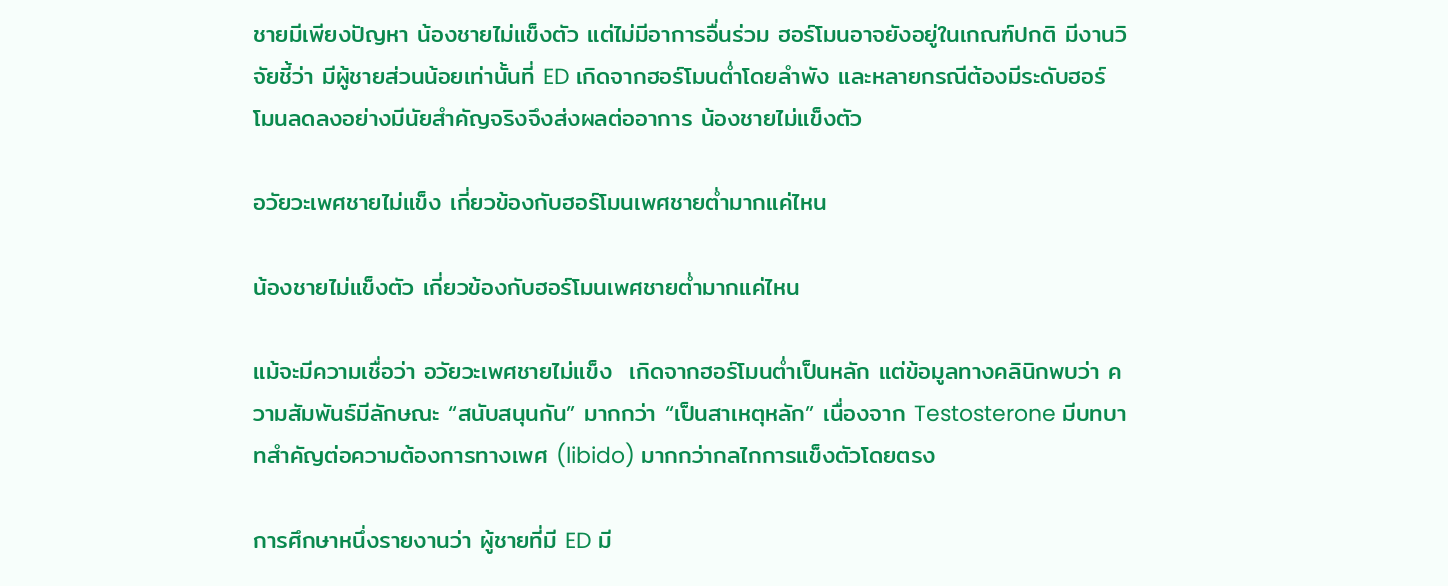ชายมีเพียงปัญหา น้องชายไม่แข็งตัว แต่ไม่มีอาการอื่นร่วม ฮอร์โมนอาจยังอยู่ในเกณฑ์ปกติ มีงานวิจัยชี้ว่า มีผู้ชายส่วนน้อยเท่านั้นที่ ED เกิดจากฮอร์โมนต่ำโดยลำพัง และหลายกรณีต้องมีระดับฮอร์โมนลดลงอย่างมีนัยสำคัญจริงจึงส่งผลต่ออาการ น้องชายไม่แข็งตัว

อวัยวะเพศชายไม่แข็ง เกี่ยวข้องกับฮอร์โมนเพศชายต่ำมากแค่ไหน

น้องชายไม่แข็งตัว เกี่ยวข้องกับฮอร์โมนเพศชายต่ำมากแค่ไหน

แม้จะมีความเชื่อว่า อวัยวะเพศชายไม่แข็ง  เกิดจากฮอร์โมนต่ำเป็นหลัก แต่ข้อมูลทางคลินิกพบว่า ความสัมพันธ์มีลักษณะ “สนับสนุนกัน” มากกว่า “เป็นสาเหตุหลัก” เนื่องจาก Testosterone มีบทบาทสำคัญต่อความต้องการทางเพศ (libido) มากกว่ากลไกการแข็งตัวโดยตรง

การศึกษาหนึ่งรายงานว่า ผู้ชายที่มี ED มี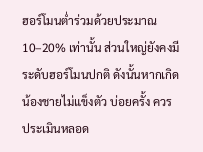ฮอร์โมนต่ำร่วมด้วยประมาณ 10–20% เท่านั้น ส่วนใหญ่ยังคงมีระดับฮอร์โมนปกติ ดังนั้นหากเกิด น้องชายไม่แข็งตัว บ่อยครั้ง ควรประเมินหลอด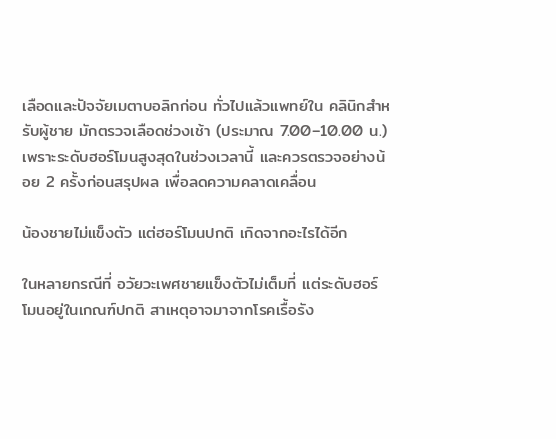เลือดและปัจจัยเมตาบอลิกก่อน ทั่วไปแล้วแพทย์ใน คลินิกสำหรับผู้ชาย มักตรวจเลือดช่วงเช้า (ประมาณ 7.00–10.00 น.) เพราะระดับฮอร์โมนสูงสุดในช่วงเวลานี้ และควรตรวจอย่างน้อย 2 ครั้งก่อนสรุปผล เพื่อลดความคลาดเคลื่อน

น้องชายไม่แข็งตัว แต่ฮอร์โมนปกติ เกิดจากอะไรได้อีก

ในหลายกรณีที่ อวัยวะเพศชายแข็งตัวไม่เต็มที่ แต่ระดับฮอร์โมนอยู่ในเกณฑ์ปกติ สาเหตุอาจมาจากโรคเรื้อรัง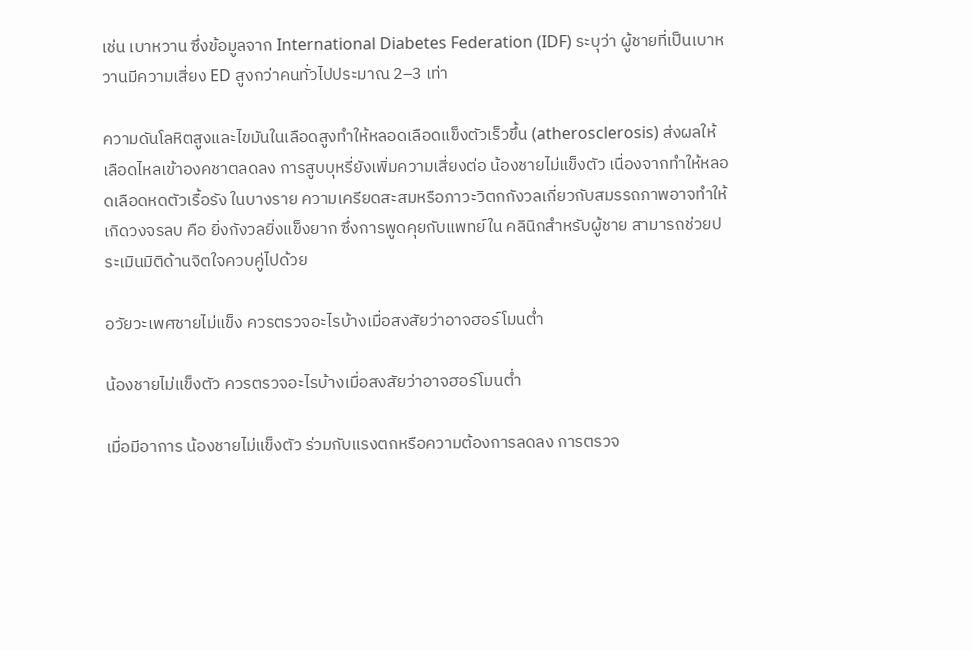เช่น เบาหวาน ซึ่งข้อมูลจาก International Diabetes Federation (IDF) ระบุว่า ผู้ชายที่เป็นเบาหวานมีความเสี่ยง ED สูงกว่าคนทั่วไปประมาณ 2–3 เท่า

ความดันโลหิตสูงและไขมันในเลือดสูงทำให้หลอดเลือดแข็งตัวเร็วขึ้น (atherosclerosis) ส่งผลให้เลือดไหลเข้าองคชาตลดลง การสูบบุหรี่ยังเพิ่มความเสี่ยงต่อ น้องชายไม่แข็งตัว เนื่องจากทำให้หลอดเลือดหดตัวเรื้อรัง ในบางราย ความเครียดสะสมหรือภาวะวิตกกังวลเกี่ยวกับสมรรถภาพอาจทำให้เกิดวงจรลบ คือ ยิ่งกังวลยิ่งแข็งยาก ซึ่งการพูดคุยกับแพทย์ใน คลินิกสำหรับผู้ชาย สามารถช่วยประเมินมิติด้านจิตใจควบคู่ไปด้วย

อวัยวะเพศชายไม่แข็ง ควรตรวจอะไรบ้างเมื่อสงสัยว่าอาจฮอร์โมนต่ำ

น้องชายไม่แข็งตัว ควรตรวจอะไรบ้างเมื่อสงสัยว่าอาจฮอร์โมนต่ำ

เมื่อมีอาการ น้องชายไม่แข็งตัว ร่วมกับแรงตกหรือความต้องการลดลง การตรวจ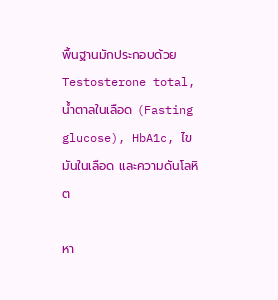พื้นฐานมักประกอบด้วย Testosterone total, น้ำตาลในเลือด (Fasting glucose), HbA1c, ไขมันในเลือด และความดันโลหิต

หา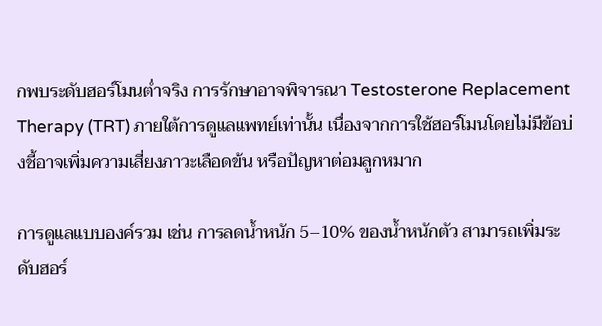กพบระดับฮอร์โมนต่ำจริง การรักษาอาจพิจารณา Testosterone Replacement Therapy (TRT) ภายใต้การดูแลแพทย์เท่านั้น เนื่องจากการใช้ฮอร์โมนโดยไม่มีข้อบ่งชี้อาจเพิ่มความเสี่ยงภาวะเลือดข้น หรือปัญหาต่อมลูกหมาก

การดูแลแบบองค์รวม เช่น การลดน้ำหนัก 5–10% ของน้ำหนักตัว สามารถเพิ่มระดับฮอร์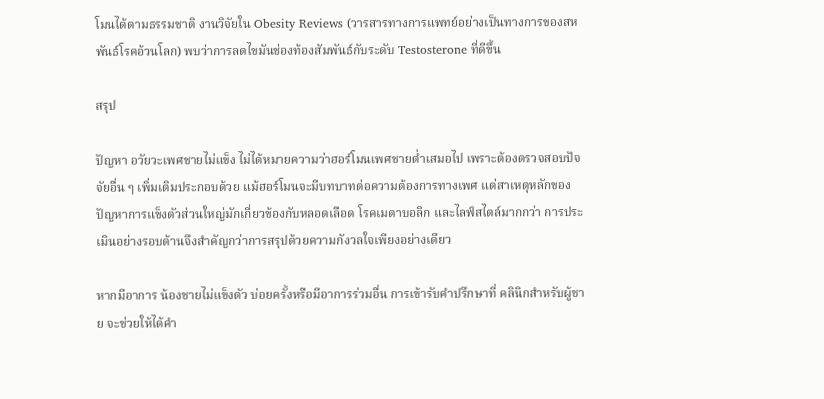โมนได้ตามธรรมชาติ งานวิจัยใน Obesity Reviews (วารสารทางการแพทย์อย่างเป็นทางการของสหพันธ์โรคอ้วนโลก) พบว่าการลดไขมันช่องท้องสัมพันธ์กับระดับ Testosterone ที่ดีขึ้น

สรุป

ปัญหา อวัยวะเพศชายไม่แข็ง ไม่ได้หมายความว่าฮอร์โมนเพศชายต่ำเสมอไป เพราะต้องตรวจสอบปัจจัยอื่น ๆ เพิ่มเติมประกอบด้วย แม้ฮอร์โมนจะมีบทบาทต่อความต้องการทางเพศ แต่สาเหตุหลักของปัญหาการแข็งตัวส่วนใหญ่มักเกี่ยวข้องกับหลอดเลือด โรคเมตาบอลิก และไลฟ์สไตล์มากกว่า การประเมินอย่างรอบด้านจึงสำคัญกว่าการสรุปด้วยความกังวลใจเพียงอย่างเดียว

หากมีอาการ น้องชายไม่แข็งตัว บ่อยครั้งหรือมีอาการร่วมอื่น การเข้ารับคำปรึกษาที่ คลินิกสำหรับผู้ชาย จะช่วยให้ได้คำ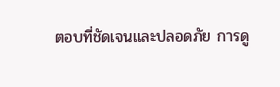ตอบที่ชัดเจนและปลอดภัย การดู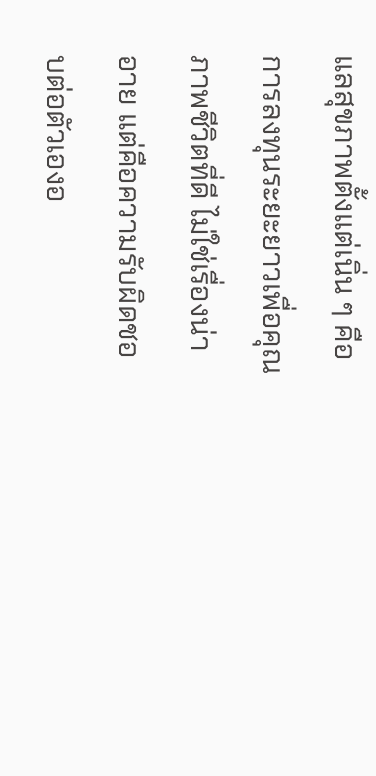แลสุขภาพตั้งแต่เนิ่น ๆ คือการลงทุนระยะยาวเพื่อคุณภาพชีวิตที่ดี ไม่ใช่เรื่องน่าอาย แต่คือความรับผิดชอบต่อตัวเองอ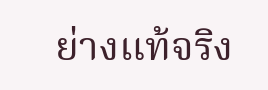ย่างแท้จริง